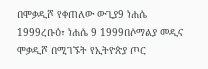በሞቃዲሾ የቀጠለው ውጊያ9 ነሐሴ 1999ረቡዕ፣ ነሐሴ 9 1999በሶማልያ መዲና ሞቃዲሾ በሚገኙት የኢትዮጵያ ጦር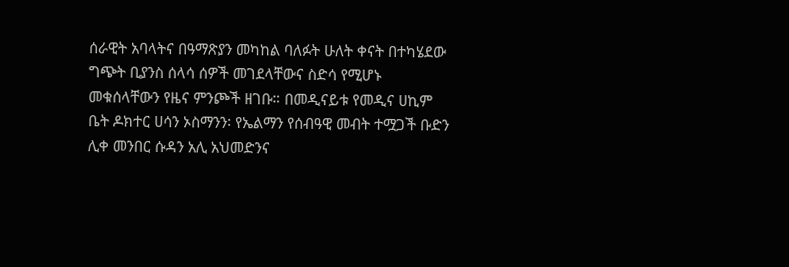ሰራዊት አባላትና በዓማጽያን መካከል ባለፉት ሁለት ቀናት በተካሄደው ግጭት ቢያንስ ሰላሳ ሰዎች መገደላቸውና ስድሳ የሚሆኑ መቁሰላቸውን የዜና ምንጮች ዘገቡ። በመዲናይቱ የመዲና ሀኪም ቤት ዶክተር ሀሳን ኦስማንን፡ የኤልማን የሰብዓዊ መብት ተሟጋች ቡድን ሊቀ መንበር ሱዳን አሊ አህመድንና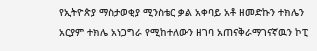የኢትዮጵያ ማስታወቂያ ሚንስቴር ቃል አቀባይ አቶ ዘመድኩን ተክሌን አርያም ተክሌ አነጋግራ የሚከተለውን ዘገባ አጠናቅራማገናኛዉን ኮፒ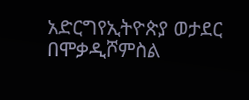አድርግየኢትዮጵያ ወታደር በሞቃዲሾምስል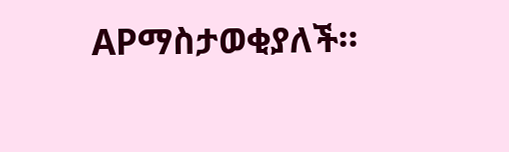APማስታወቂያለች።